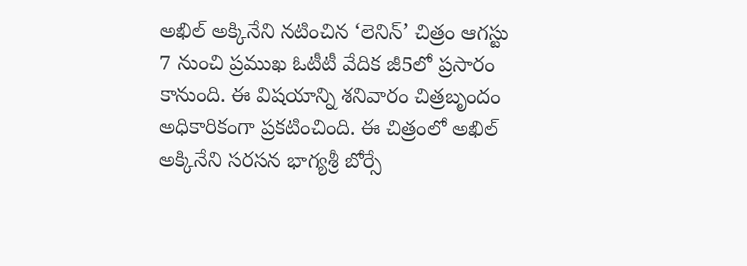అఖిల్ అక్కినేని నటించిన ‘లెనిన్’ చిత్రం ఆగస్టు 7 నుంచి ప్రముఖ ఓటీటీ వేదిక జీ5లో ప్రసారం కానుంది. ఈ విషయాన్ని శనివారం చిత్రబృందం అధికారికంగా ప్రకటించింది. ఈ చిత్రంలో అఖిల్ అక్కినేని సరసన భాగ్యశ్రీ బోర్సే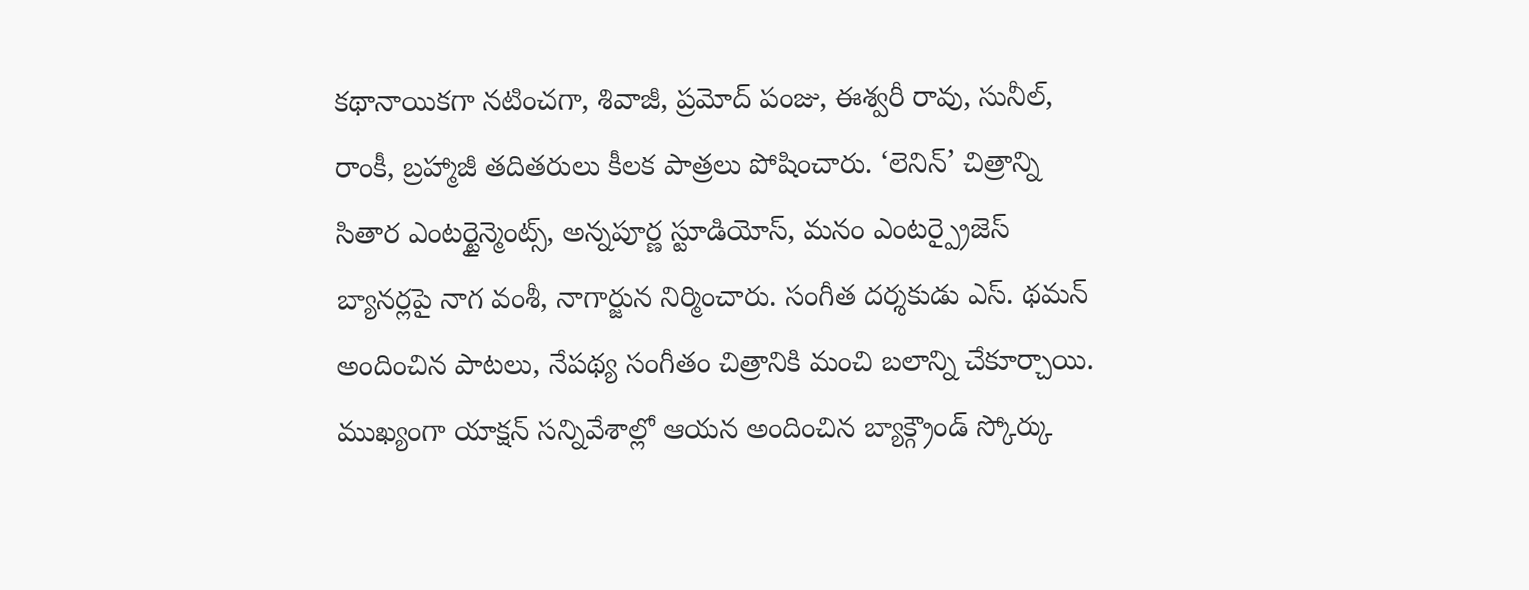కథానాయికగా నటించగా, శివాజీ, ప్రమోద్ పంజు, ఈశ్వరీ రావు, సునీల్, రాంకీ, బ్రహ్మాజీ తదితరులు కీలక పాత్రలు పోషించారు. ‘లెనిన్’ చిత్రాన్ని సితార ఎంటర్టైన్మెంట్స్, అన్నపూర్ణ స్టూడియోస్, మనం ఎంటర్ప్రైజెస్ బ్యానర్లపై నాగ వంశీ, నాగార్జున నిర్మించారు. సంగీత దర్శకుడు ఎస్. థమన్ అందించిన పాటలు, నేపథ్య సంగీతం చిత్రానికి మంచి బలాన్ని చేకూర్చాయి. ముఖ్యంగా యాక్షన్ సన్నివేశాల్లో ఆయన అందించిన బ్యాక్గ్రౌండ్ స్కోర్కు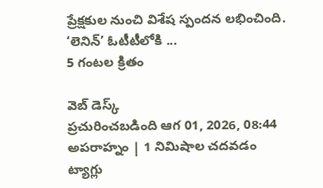ప్రేక్షకుల నుంచి విశేష స్పందన లభించింది.
‘లెనిన్’ ఓటీటీలోకి ...
5 గంటల క్రితం

వెబ్ డెస్క్
ప్రచురించబడింది ఆగ 01, 2026, 08:44 అపరాహ్నం | 1 నిమిషాల చదవడం
ట్యాగ్లు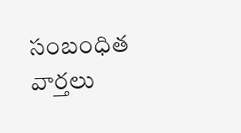సంబంధిత వార్తలు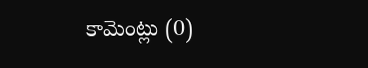కామెంట్లు (0)